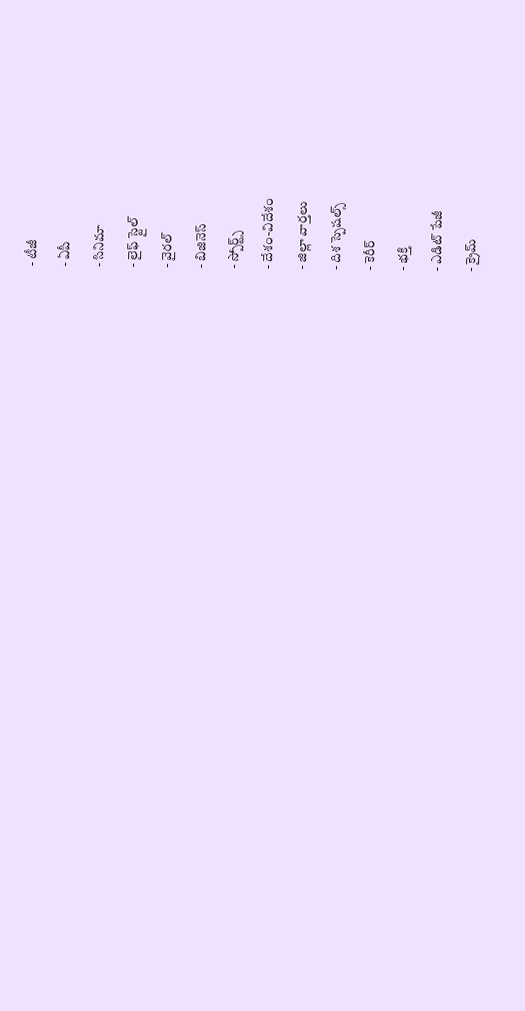- టీజీ
- ఏపీ
- సినిమా
- లైఫ్ స్టైల్
- వైరల్
- బిజినెస్
- స్పోర్ట్స్
- దేశం-విదేశం
- జిల్లా వార్తలు
- దిశ స్పెషల్స్
- కెరీర్
- భక్తి
- ఎడిట్ పేజీ
- క్రైమ్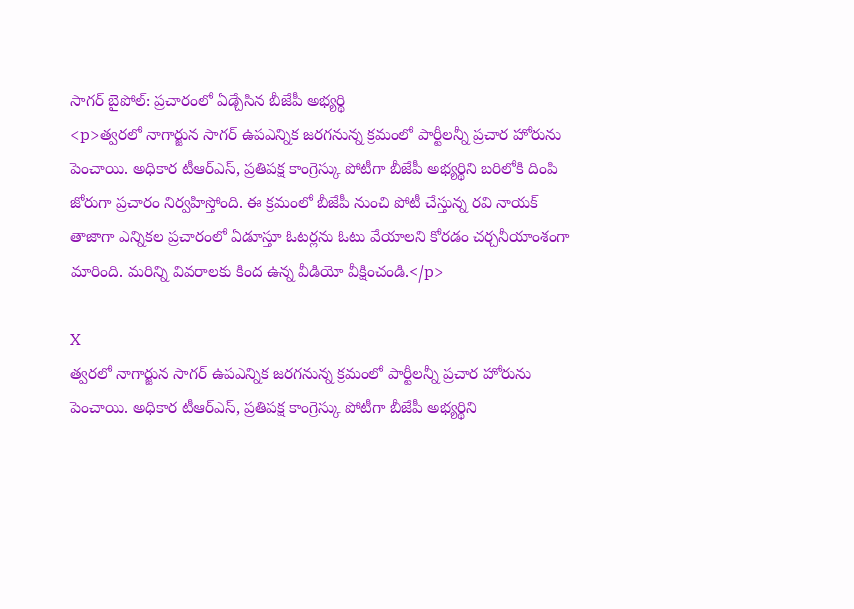సాగర్ బైపోల్: ప్రచారంలో ఏడ్చేసిన బీజేపీ అభ్యర్థి
<p>త్వరలో నాగార్జున సాగర్ ఉపఎన్నిక జరగనున్న క్రమంలో పార్టీలన్నీ ప్రచార హోరును పెంచాయి. అధికార టీఆర్ఎస్, ప్రతిపక్ష కాంగ్రెస్కు పోటీగా బీజేపీ అభ్యర్థిని బరిలోకి దింపి జోరుగా ప్రచారం నిర్వహిస్తోంది. ఈ క్రమంలో బీజేపీ నుంచి పోటీ చేస్తున్న రవి నాయక్ తాజాగా ఎన్నికల ప్రచారంలో ఏడూస్తూ ఓటర్లను ఓటు వేయాలని కోరడం చర్చనీయాంశంగా మారింది. మరిన్ని వివరాలకు కింద ఉన్న వీడియో వీక్షించండి.</p>

X
త్వరలో నాగార్జున సాగర్ ఉపఎన్నిక జరగనున్న క్రమంలో పార్టీలన్నీ ప్రచార హోరును పెంచాయి. అధికార టీఆర్ఎస్, ప్రతిపక్ష కాంగ్రెస్కు పోటీగా బీజేపీ అభ్యర్థిని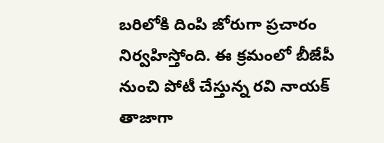బరిలోకి దింపి జోరుగా ప్రచారం నిర్వహిస్తోంది. ఈ క్రమంలో బీజేపీ నుంచి పోటీ చేస్తున్న రవి నాయక్ తాజాగా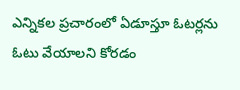ఎన్నికల ప్రచారంలో ఏడూస్తూ ఓటర్లను ఓటు వేయాలని కోరడం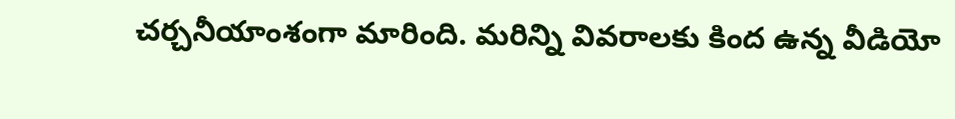చర్చనీయాంశంగా మారింది. మరిన్ని వివరాలకు కింద ఉన్న వీడియో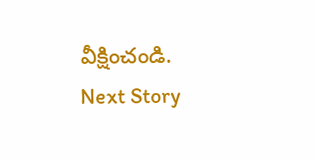వీక్షించండి.
Next Story